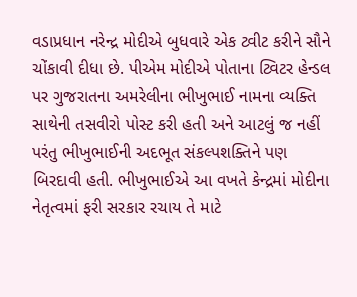વડાપ્રધાન નરેન્દ્ર મોદીએ બુધવારે એક ટ્વીટ કરીને સૌને ચોંકાવી દીધા છે. પીએમ મોદીએ પોતાના ટ્વિટર હેન્ડલ પર ગુજરાતના અમરેલીના ભીખુભાઈ નામના વ્યક્તિ સાથેની તસવીરો પોસ્ટ કરી હતી અને આટલું જ નહીં પરંતુ ભીખુભાઈની અદભૂત સંકલ્પશક્તિને પણ બિરદાવી હતી. ભીખુભાઈએ આ વખતે કેન્દ્રમાં મોદીના નેતૃત્વમાં ફરી સરકાર રચાય તે માટે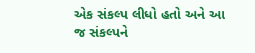એક સંકલ્પ લીધો હતો અને આ જ સંકલ્પને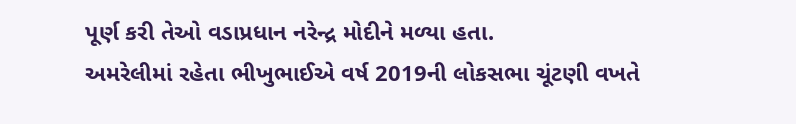પૂર્ણ કરી તેઓ વડાપ્રધાન નરેન્દ્ર મોદીને મળ્યા હતા.
અમરેલીમાં રહેતા ભીખુભાઈએ વર્ષ 2019ની લોકસભા ચૂંટણી વખતે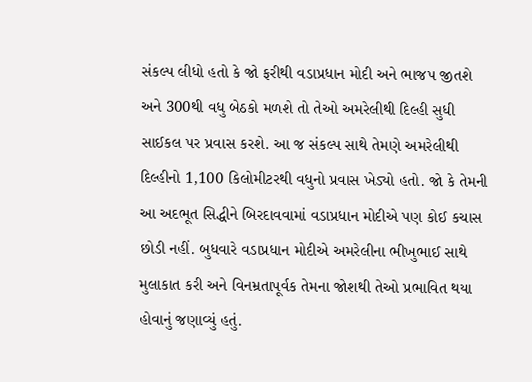સંકલ્પ લીધો હતો કે જો ફરીથી વડાપ્રધાન મોદી અને ભાજપ જીતશે અને 300થી વધુ બેઠકો મળશે તો તેઓ અમરેલીથી દિલ્હી સુધી સાઈકલ પર પ્રવાસ કરશે. આ જ સંકલ્પ સાથે તેમણે અમરેલીથી દિલ્હીનો 1,100 કિલોમીટરથી વધુનો પ્રવાસ ખેડ્યો હતો. જો કે તેમની આ અદભૂત સિદ્ધીને બિરદાવવામાં વડાપ્રધાન મોદીએ પણ કોઈ કચાસ છોડી નહીં. બુધવારે વડાપ્રધાન મોદીએ અમરેલીના ભીખુભાઈ સાથે મુલાકાત કરી અને વિનમ્રતાપૂર્વક તેમના જોશથી તેઓ પ્રભાવિત થયા હોવાનું જણાવ્યું હતું.